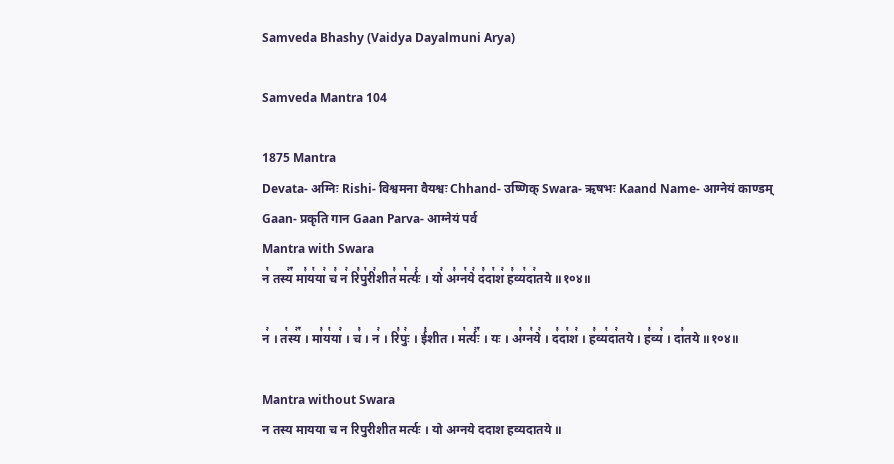Samveda Bhashy (Vaidya Dayalmuni Arya)

Samveda Mantra 104

1875 Mantra
Devata- अग्निः Rishi- विश्वमना वैयश्वः Chhand- उष्णिक् Swara- ऋषभः Kaand Name- आग्नेयं काण्डम् Gaan- प्रकृति गान Gaan Parva- आग्नेयं पर्व
Mantra with Swara
न꣡ तस्य꣢꣯ मा꣣य꣡या꣢ च꣣ न꣢ रि꣣पु꣡री꣢शीत꣣ म꣡र्त्यः꣢ । यो꣢ अ꣣ग्न꣡ये꣢ द꣣दा꣡श꣢ ह꣣व्य꣡दा꣢तये ॥१०४॥

न꣢ । त꣡स्य꣢꣯ । मा꣣य꣡या꣢ । च꣣ । न꣢ । रि꣣पुः꣢ । ई꣣शीत । म꣡र्त्यः꣢꣯ । यः । अ꣣ग्न꣡ये꣢ । द꣣दा꣡श꣢ । ह꣣व्य꣡दा꣢तये । ह꣣व्य꣢ । दा꣣तये ॥१०४॥

Mantra without Swara
न तस्य मायया च न रिपुरीशीत मर्त्यः । यो अग्नये ददाश हव्यदातये ॥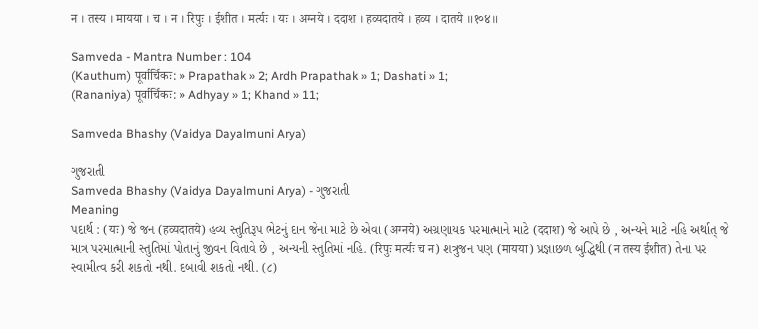न । तस्य । मायया । च । न । रिपुः । ईशीत । मर्त्यः । यः । अग्नये । ददाश । हव्यदातये । हव्य । दातये ॥१०४॥

Samveda - Mantra Number : 104
(Kauthum) पूर्वार्चिकः: » Prapathak » 2; Ardh Prapathak » 1; Dashati » 1;
(Rananiya) पूर्वार्चिकः: » Adhyay » 1; Khand » 11;

Samveda Bhashy (Vaidya Dayalmuni Arya)

ગુજરાતી
Samveda Bhashy (Vaidya Dayalmuni Arya) - ગુજરાતી
Meaning
પદાર્થ : (यः) જે જન (हव्यदातये) હવ્ય સ્તુતિરૂપ ભેટનું દાન જેના માટે છે એવા (अग्नये) અગ્રણાયક પરમાત્માને માટે (ददाश) જે આપે છે , અન્યને માટે નહિ અર્થાત્ જે માત્ર પરમાત્માની સ્તુતિમાં પોતાનું જીવન વિતાવે છે , અન્યની સ્તુતિમાં નહિ. (रिपुः मर्त्यः च न) શત્રુજન પણ (मायया) પ્રજ્ઞાછળ બુદ્ધિથી (न तस्य ईशीत) તેના પર સ્વામીત્વ કરી શકતો નથી. દબાવી શકતો નથી. (૮)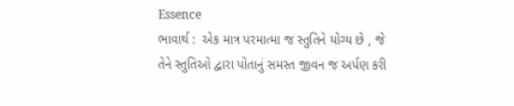Essence
ભાવાર્થ :  એક માત્ર પરમાત્મા જ સ્તુતિને યોગ્ય છે , જે તેને સ્તુતિઓ દ્વારા પોતાનું સમસ્ત જીવન જ અર્પણ કરી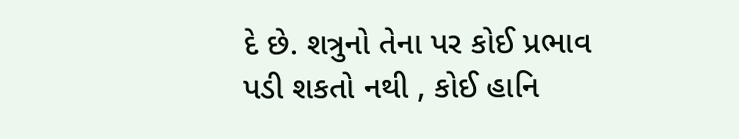દે છે. શત્રુનો તેના પર કોઈ પ્રભાવ પડી શકતો નથી , કોઈ હાનિ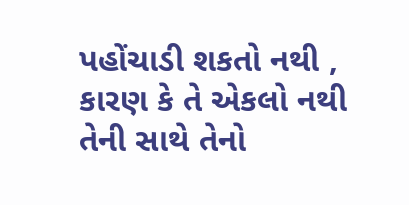પહોંચાડી શકતો નથી , કારણ કે તે એકલો નથી તેની સાથે તેનો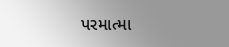પરમાત્મા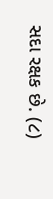સદા રક્ષક છે. (૮)